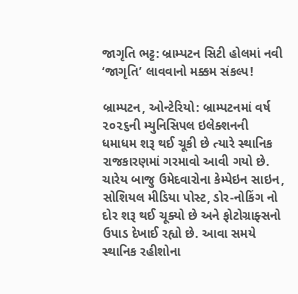જાગૃતિ ભટ્ટ: બ્રામ્પટન સિટી હોલમાં નવી ‘જાગૃતિ’ લાવવાનો મક્કમ સંકલ્પ!

બ્રામ્પટન, ઓન્ટેરિયો: બ્રામ્પટનમાં વર્ષ ૨૦૨૬ની મ્યુનિસિપલ ઇલેક્શનની ધમાધમ શરૂ થઈ ચૂકી છે ત્યારે સ્થાનિક રાજકારણમાં ગરમાવો આવી ગયો છે. ચારેય બાજુ ઉમેદવારોના કેમ્પેઇન સાઇન, સોશિયલ મીડિયા પોસ્ટ, ડોર-નોકિંગ નો દોર શરૂ થઈ ચૂક્યો છે અને ફોટોગ્રાફ્સનો ઉપાડ દેખાઈ રહ્યો છે. આવા સમયે સ્થાનિક રહીશોના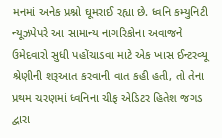મનમાં અનેક પ્રશ્નો ઘૂમરાઈ રહ્યા છે. ધ્વનિ કમ્યુનિટી ન્યૂઝપેપરે આ સામાન્ય નાગરિકોના અવાજને ઉમેદવારો સુધી પહોંચાડવા માટે એક ખાસ ઈન્ટરવ્યૂ શ્રેણીની શરૂઆત કરવાની વાત કહી હતી, તો તેના પ્રથમ ચરણમાં ધ્વનિના ચીફ એડિટર હિતેશ જગડ દ્વારા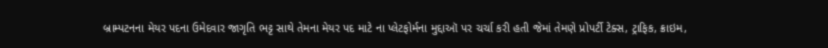બ્રામ્પટનના મેયર પદના ઉમેદવાર જાગૃતિ ભટ્ટ સાથે તેમના મેયર પદ માટે ના પ્લેટફોર્મના મુદ્દાઑ પર ચર્ચા કરી હતી જેમાં તેમણે પ્રોપર્ટી ટેક્સ, ટ્રાફિક, ક્રાઇમ,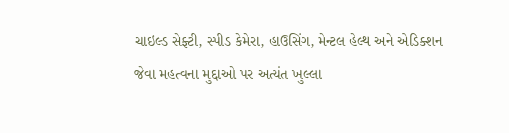ચાઇલ્ડ સેફ્ટી, સ્પીડ કેમેરા, હાઉસિંગ, મેન્ટલ હેલ્થ અને એડિક્શન જેવા મહત્વના મુદ્દાઓ પર અત્યંત ખુલ્લા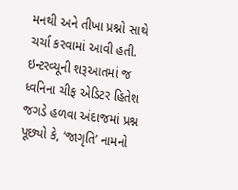મનથી અને તીખા પ્રશ્નો સાથે ચર્ચા કરવામાં આવી હતી.
ઇન્ટરવ્યૂની શરૂઆતમાં જ ધ્વનિના ચીફ એડિટર હિતેશ જગડે હળવા અંદાજમાં પ્રશ્ન પૂછ્યો કે, ‘જાગૃતિ’ નામનો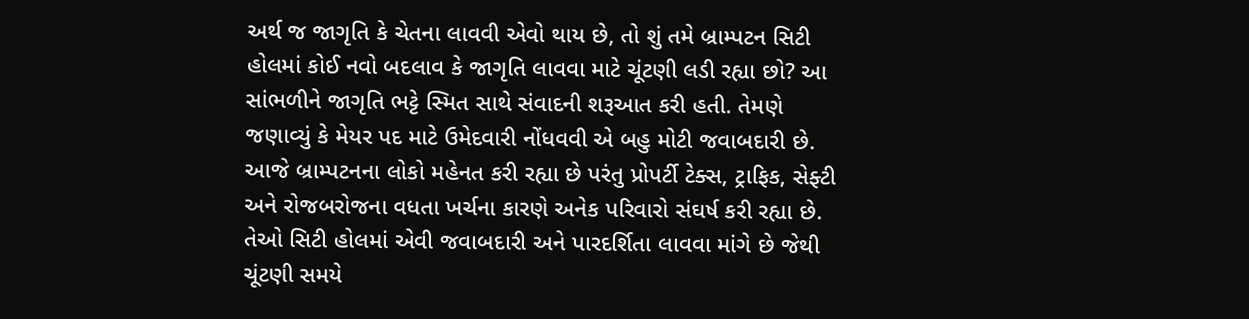અર્થ જ જાગૃતિ કે ચેતના લાવવી એવો થાય છે, તો શું તમે બ્રામ્પટન સિટી હોલમાં કોઈ નવો બદલાવ કે જાગૃતિ લાવવા માટે ચૂંટણી લડી રહ્યા છો? આ સાંભળીને જાગૃતિ ભટ્ટે સ્મિત સાથે સંવાદની શરૂઆત કરી હતી. તેમણે જણાવ્યું કે મેયર પદ માટે ઉમેદવારી નોંધવવી એ બહુ મોટી જવાબદારી છે. આજે બ્રામ્પટનના લોકો મહેનત કરી રહ્યા છે પરંતુ પ્રોપર્ટી ટેક્સ, ટ્રાફિક, સેફ્ટી અને રોજબરોજના વધતા ખર્ચના કારણે અનેક પરિવારો સંઘર્ષ કરી રહ્યા છે. તેઓ સિટી હોલમાં એવી જવાબદારી અને પારદર્શિતા લાવવા માંગે છે જેથી ચૂંટણી સમયે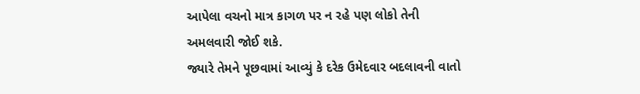આપેલા વચનો માત્ર કાગળ પર ન રહે પણ લોકો તેની અમલવારી જોઈ શકે.
જ્યારે તેમને પૂછવામાં આવ્યું કે દરેક ઉમેદવાર બદલાવની વાતો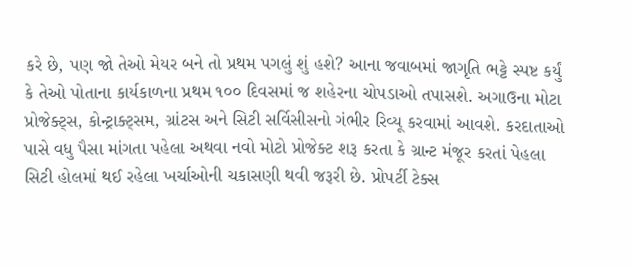કરે છે, પણ જો તેઓ મેયર બને તો પ્રથમ પગલું શું હશે? આના જવાબમાં જાગૃતિ ભટ્ટે સ્પષ્ટ કર્યું કે તેઓ પોતાના કાર્યકાળના પ્રથમ ૧૦૦ દિવસમાં જ શહેરના ચોપડાઓ તપાસશે. અગાઉના મોટા પ્રોજેક્ટ્સ, કોન્ટ્રાક્ટ્સમ, ગ્રાંટસ અને સિટી સર્વિસીસનો ગંભીર રિવ્યૂ કરવામાં આવશે. કરદાતાઓ પાસે વધુ પૈસા માંગતા પહેલા અથવા નવો મોટો પ્રોજેક્ટ શરૂ કરતા કે ગ્રાન્ટ મંજૂર કરતાં પેહલા સિટી હોલમાં થઈ રહેલા ખર્ચાઓની ચકાસણી થવી જરૂરી છે. પ્રોપર્ટી ટેક્સ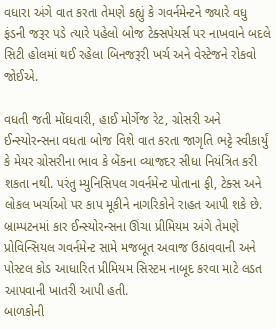વધારા અંગે વાત કરતા તેમણે કહ્યું કે ગવર્નમેન્ટને જ્યારે વધુ ફંડની જરૂર પડે ત્યારે પહેલો બોજ ટેક્સપેયર્સ પર નાખવાને બદલે સિટી હોલમાં થઈ રહેલા બિનજરૂરી ખર્ચ અને વેસ્ટેજને રોકવો જોઈએ.

વધતી જતી મોંઘવારી, હાઈ મોર્ગેજ રેટ, ગ્રોસરી અને ઈન્સ્યોરન્સના વધતા બોજ વિશે વાત કરતા જાગૃતિ ભટ્ટે સ્વીકાર્યું કે મેયર ગ્રોસરીના ભાવ કે બેંકના વ્યાજદર સીધા નિયંત્રિત કરી શકતા નથી. પરંતુ મ્યુનિસિપલ ગવર્નમેન્ટ પોતાના ફી, ટેક્સ અને લોકલ ખર્ચાઓ પર કાપ મૂકીને નાગરિકોને રાહત આપી શકે છે. બ્રામ્પટનમાં કાર ઈન્સ્યોરન્સના ઊંચા પ્રીમિયમ અંગે તેમણે પ્રોવિન્સિયલ ગવર્નમેન્ટ સામે મજબૂત અવાજ ઉઠાવવાની અને પોસ્ટલ કોડ આધારિત પ્રીમિયમ સિસ્ટમ નાબૂદ કરવા માટે લડત આપવાની ખાતરી આપી હતી.
બાળકોની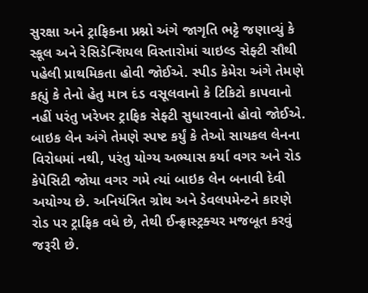સુરક્ષા અને ટ્રાફિકના પ્રશ્નો અંગે જાગૃતિ ભટ્ટે જણાવ્યું કે સ્કૂલ અને રેસિડેન્શિયલ વિસ્તારોમાં ચાઇલ્ડ સેફ્ટી સૌથી પહેલી પ્રાથમિકતા હોવી જોઈએ. સ્પીડ કેમેરા અંગે તેમણે કહ્યું કે તેનો હેતુ માત્ર દંડ વસૂલવાનો કે ટિકિટો કાપવાનો નહીં પરંતુ ખરેખર ટ્રાફિક સેફ્ટી સુધારવાનો હોવો જોઈએ. બાઇક લેન અંગે તેમણે સ્પષ્ટ કર્યું કે તેઓ સાયકલ લેનના વિરોધમાં નથી, પરંતુ યોગ્ય અભ્યાસ કર્યા વગર અને રોડ કેપેસિટી જોયા વગર ગમે ત્યાં બાઇક લેન બનાવી દેવી અયોગ્ય છે. અનિયંત્રિત ગ્રોથ અને ડેવલપમેન્ટને કારણે રોડ પર ટ્રાફિક વધે છે, તેથી ઈન્ફ્રાસ્ટ્રક્ચર મજબૂત કરવું જરૂરી છે.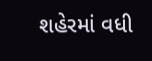શહેરમાં વધી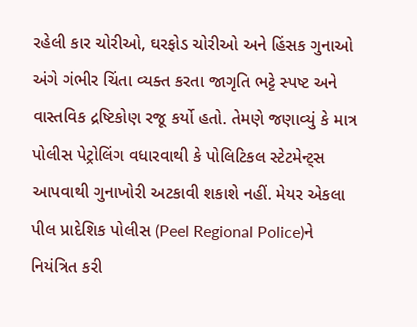રહેલી કાર ચોરીઓ, ઘરફોડ ચોરીઓ અને હિંસક ગુનાઓ અંગે ગંભીર ચિંતા વ્યક્ત કરતા જાગૃતિ ભટ્ટે સ્પષ્ટ અને વાસ્તવિક દ્રષ્ટિકોણ રજૂ કર્યો હતો. તેમણે જણાવ્યું કે માત્ર પોલીસ પેટ્રોલિંગ વધારવાથી કે પોલિટિકલ સ્ટેટમેન્ટ્સ આપવાથી ગુનાખોરી અટકાવી શકાશે નહીં. મેયર એકલા પીલ પ્રાદેશિક પોલીસ (Peel Regional Police)ને નિયંત્રિત કરી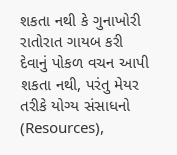શકતા નથી કે ગુનાખોરી રાતોરાત ગાયબ કરી દેવાનું પોકળ વચન આપી શકતા નથી, પરંતુ મેયર તરીકે યોગ્ય સંસાધનો (Resources),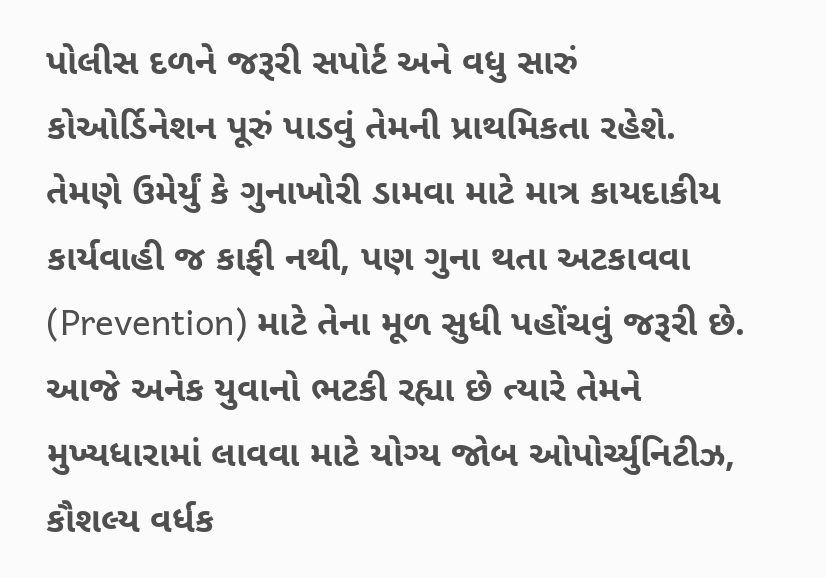પોલીસ દળને જરૂરી સપોર્ટ અને વધુ સારું કોઓર્ડિનેશન પૂરું પાડવું તેમની પ્રાથમિકતા રહેશે.
તેમણે ઉમેર્યું કે ગુનાખોરી ડામવા માટે માત્ર કાયદાકીય કાર્યવાહી જ કાફી નથી, પણ ગુના થતા અટકાવવા (Prevention) માટે તેના મૂળ સુધી પહોંચવું જરૂરી છે. આજે અનેક યુવાનો ભટકી રહ્યા છે ત્યારે તેમને મુખ્યધારામાં લાવવા માટે યોગ્ય જોબ ઓપોર્ચ્યુનિટીઝ, કૌશલ્ય વર્ધક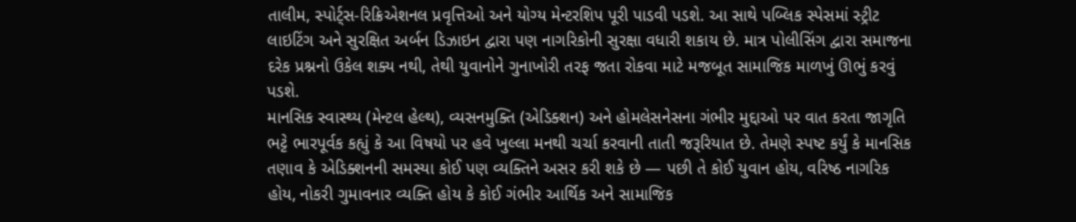તાલીમ, સ્પોર્ટ્સ-રિક્રિએશનલ પ્રવૃત્તિઓ અને યોગ્ય મેન્ટરશિપ પૂરી પાડવી પડશે. આ સાથે પબ્લિક સ્પેસમાં સ્ટ્રીટ લાઇટિંગ અને સુરક્ષિત અર્બન ડિઝાઇન દ્વારા પણ નાગરિકોની સુરક્ષા વધારી શકાય છે. માત્ર પોલીસિંગ દ્વારા સમાજના દરેક પ્રશ્નનો ઉકેલ શક્ય નથી, તેથી યુવાનોને ગુનાખોરી તરફ જતા રોકવા માટે મજબૂત સામાજિક માળખું ઊભું કરવું પડશે.
માનસિક સ્વાસ્થ્ય (મેન્ટલ હેલ્થ), વ્યસનમુક્તિ (એડિક્શન) અને હોમલેસનેસના ગંભીર મુદ્દાઓ પર વાત કરતા જાગૃતિ ભટ્ટે ભારપૂર્વક કહ્યું કે આ વિષયો પર હવે ખુલ્લા મનથી ચર્ચા કરવાની તાતી જરૂરિયાત છે. તેમણે સ્પષ્ટ કર્યું કે માનસિક તણાવ કે એડિક્શનની સમસ્યા કોઈ પણ વ્યક્તિને અસર કરી શકે છે — પછી તે કોઈ યુવાન હોય, વરિષ્ઠ નાગરિક હોય, નોકરી ગુમાવનાર વ્યક્તિ હોય કે કોઈ ગંભીર આર્થિક અને સામાજિક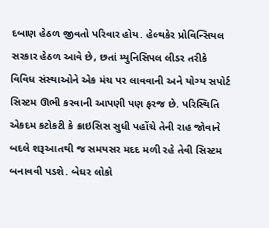દબાણ હેઠળ જીવતો પરિવાર હોય. હેલ્થકેર પ્રોવિન્સિયલ સરકાર હેઠળ આવે છે, છતાં મ્યુનિસિપલ લીડર તરીકે વિવિધ સંસ્થાઓને એક મંચ પર લાવવાની અને યોગ્ય સપોર્ટ સિસ્ટમ ઊભી કરવાની આપણી પણ ફરજ છે. પરિસ્થિતિ એકદમ કટોકટી કે ક્રાઇસિસ સુધી પહોંચે તેની રાહ જોવાને બદલે શરૂઆતથી જ સમયસર મદદ મળી રહે તેવી સિસ્ટમ બનાવવી પડશે. બેઘર લોકો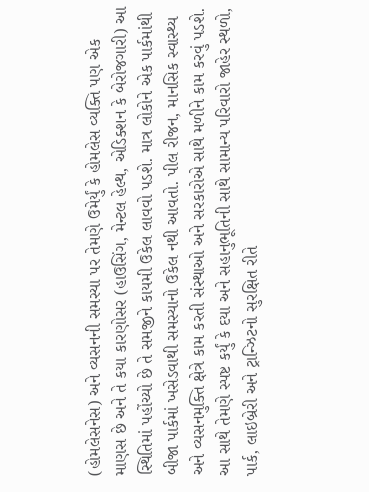(હોમલેસનેસ) અને વ્યસનની સમસ્યા પર તેમણે ઉમેર્યું કે હોમલેસ વ્યક્તિ પણ એક માણસ છે અને તે કયા કારણોસર (હાઉસિંગ, મેન્ટલ હેલ્થ, એડિક્શન કે બેરોજગારી) આ સ્થિતિમાં પહોંચ્યો છે તે સમજીને કાયમી ઉકેલ લાવવો પડશે. માત્ર લોકોને એક પાર્કમાંથી બીજા પાર્કમાં ખસેડવાથી સમસ્યાનો ઉકેલ નથી આવતો. પીલ રીજન, માનસિક સ્વાસ્થ્ય અને વ્યસનમુક્તિ ક્ષેત્રે કામ કરતી સંસ્થાઓ અને સરકારોએ સાથે મળીને કામ કરવું પડશે. આ સાથે તેમણે સ્પષ્ટ કર્યું કે દયા અને સહાનુભૂતિની સાથે સામાન્ય પરિવારો જાહેર સ્થળો, પાર્ક, લાઇબ્રેરી અને ટ્રાન્ઝિટનો સુરક્ષિત રીતે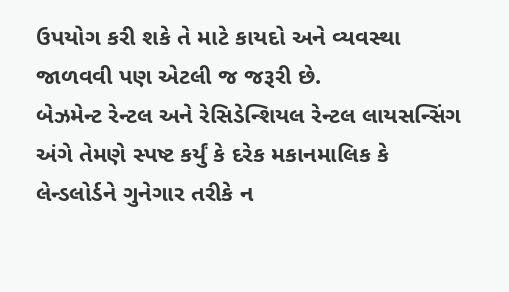ઉપયોગ કરી શકે તે માટે કાયદો અને વ્યવસ્થા જાળવવી પણ એટલી જ જરૂરી છે.
બેઝમેન્ટ રેન્ટલ અને રેસિડેન્શિયલ રેન્ટલ લાયસન્સિંગ અંગે તેમણે સ્પષ્ટ કર્યું કે દરેક મકાનમાલિક કે લેન્ડલોર્ડને ગુનેગાર તરીકે ન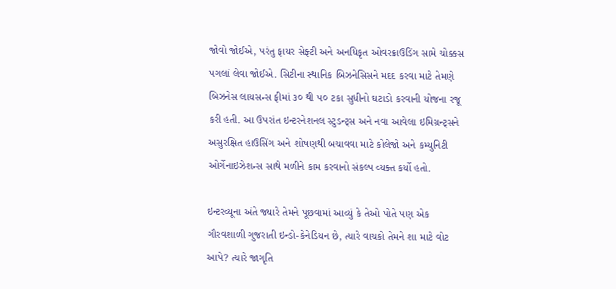જોવો જોઈએ, પરંતુ ફાયર સેફ્ટી અને અનધિકૃત ઓવરક્રાઉડિંગ સામે ચોક્કસ પગલાં લેવા જોઈએ. સિટીના સ્થાનિક બિઝનેસિસને મદદ કરવા માટે તેમણે બિઝનેસ લાયસન્સ ફીમાં ૩૦ થી ૫૦ ટકા સુધીનો ઘટાડો કરવાની યોજના રજૂ કરી હતી. આ ઉપરાંત ઇન્ટરનેશનલ સ્ટુડન્ટ્સ અને નવા આવેલા ઇમિગ્રન્ટ્સને અસુરક્ષિત હાઉસિંગ અને શોષણથી બચાવવા માટે કોલેજો અને કમ્યુનિટી ઓર્ગેનાઇઝેશન્સ સાથે મળીને કામ કરવાનો સંકલ્પ વ્યક્ત કર્યો હતો.

ઇન્ટરવ્યૂના અંતે જ્યારે તેમને પૂછવામાં આવ્યું કે તેઓ પોતે પણ એક ગૌરવશાળી ગુજરાતી ઇન્ડો-કેનેડિયન છે, ત્યારે વાચકો તેમને શા માટે વોટ આપે? ત્યારે જાગૃતિ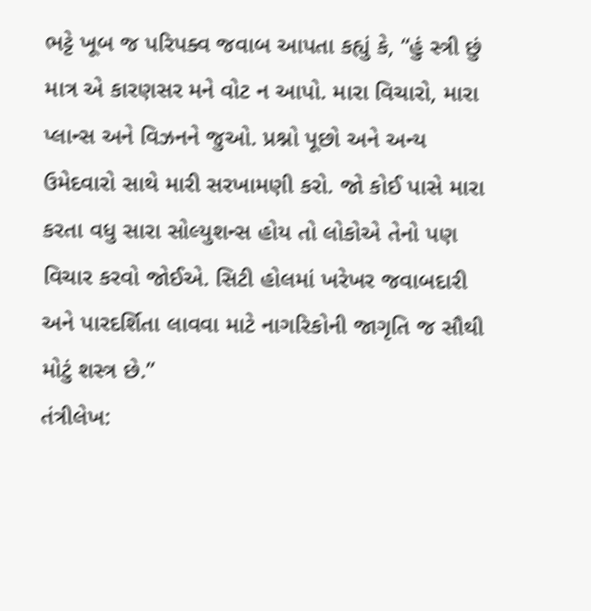ભટ્ટે ખૂબ જ પરિપક્વ જવાબ આપતા કહ્યું કે, “હું સ્ત્રી છું માત્ર એ કારણસર મને વોટ ન આપો. મારા વિચારો, મારા પ્લાન્સ અને વિઝનને જુઓ. પ્રશ્નો પૂછો અને અન્ય ઉમેદવારો સાથે મારી સરખામણી કરો. જો કોઈ પાસે મારા કરતા વધુ સારા સોલ્યુશન્સ હોય તો લોકોએ તેનો પણ વિચાર કરવો જોઈએ. સિટી હોલમાં ખરેખર જવાબદારી અને પારદર્શિતા લાવવા માટે નાગરિકોની જાગૃતિ જ સૌથી મોટું શસ્ત્ર છે.”
તંત્રીલેખ: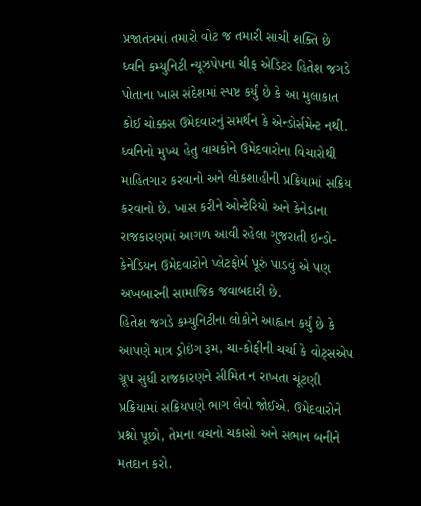પ્રજાતંત્રમાં તમારો વોટ જ તમારી સાચી શક્તિ છે
ધ્વનિ કમ્યુનિટી ન્યૂઝપેપના ચીફ એડિટર હિતેશ જગડે પોતાના ખાસ સંદેશમાં સ્પષ્ટ કર્યું છે કે આ મુલાકાત કોઈ ચોક્કસ ઉમેદવારનું સમર્થન કે એન્ડોર્સમેન્ટ નથી. ધ્વનિનો મુખ્ય હેતુ વાચકોને ઉમેદવારોના વિચારોથી માહિતગાર કરવાનો અને લોકશાહીની પ્રક્રિયામાં સક્રિય કરવાનો છે. ખાસ કરીને ઓન્ટેરિયો અને કેનેડાના રાજકારણમાં આગળ આવી રહેલા ગુજરાતી ઇન્ડો-કેનેડિયન ઉમેદવારોને પ્લેટફોર્મ પૂરું પાડવું એ પણ અખબારની સામાજિક જવાબદારી છે.
હિતેશ જગડે કમ્યુનિટીના લોકોને આહ્વાન કર્યું છે કે આપણે માત્ર ડ્રોઇંગ રૂમ, ચા-કોફીની ચર્ચા કે વોટ્સએપ ગ્રૂપ સુધી રાજકારણને સીમિત ન રાખતા ચૂંટણી પ્રક્રિયામાં સક્રિયપણે ભાગ લેવો જોઈએ. ઉમેદવારોને પ્રશ્નો પૂછો, તેમના વચનો ચકાસો અને સભાન બનીને મતદાન કરો.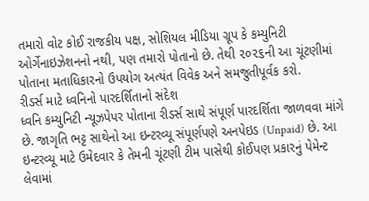તમારો વોટ કોઈ રાજકીય પક્ષ, સોશિયલ મીડિયા ગ્રૂપ કે કમ્યુનિટી ઓર્ગેનાઇઝેશનનો નથી, પણ તમારો પોતાનો છે. તેથી ૨૦૨૬ની આ ચૂંટણીમાં પોતાના મતાધિકારનો ઉપયોગ અત્યંત વિવેક અને સમજુતીપૂર્વક કરો.
રીડર્સ માટે ધ્વનિનો પારદર્શિતાનો સંદેશ
ધ્વનિ કમ્યુનિટી ન્યૂઝપેપર પોતાના રીડર્સ સાથે સંપૂર્ણ પારદર્શિતા જાળવવા માંગે છે. જાગૃતિ ભટ્ટ સાથેનો આ ઇન્ટરવ્યૂ સંપૂર્ણપણે અનપેઇડ (Unpaid) છે. આ ઇન્ટરવ્યૂ માટે ઉમેદવાર કે તેમની ચૂંટણી ટીમ પાસેથી કોઈપણ પ્રકારનું પેમેન્ટ લેવામાં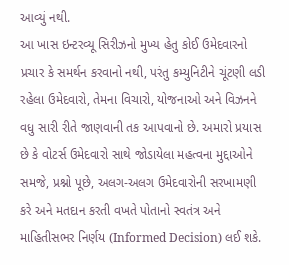આવ્યું નથી.
આ ખાસ ઇન્ટરવ્યૂ સિરીઝનો મુખ્ય હેતુ કોઈ ઉમેદવારનો પ્રચાર કે સમર્થન કરવાનો નથી, પરંતુ કમ્યુનિટીને ચૂંટણી લડી રહેલા ઉમેદવારો, તેમના વિચારો, યોજનાઓ અને વિઝનને વધુ સારી રીતે જાણવાની તક આપવાનો છે. અમારો પ્રયાસ છે કે વોટર્સ ઉમેદવારો સાથે જોડાયેલા મહત્વના મુદ્દાઓને સમજે, પ્રશ્નો પૂછે, અલગ-અલગ ઉમેદવારોની સરખામણી કરે અને મતદાન કરતી વખતે પોતાનો સ્વતંત્ર અને માહિતીસભર નિર્ણય (Informed Decision) લઈ શકે.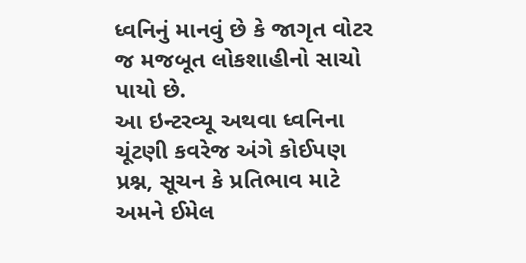ધ્વનિનું માનવું છે કે જાગૃત વોટર જ મજબૂત લોકશાહીનો સાચો પાયો છે.
આ ઇન્ટરવ્યૂ અથવા ધ્વનિના ચૂંટણી કવરેજ અંગે કોઈપણ પ્રશ્ન, સૂચન કે પ્રતિભાવ માટે અમને ઈમેલ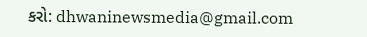કરો: dhwaninewsmedia@gmail.com